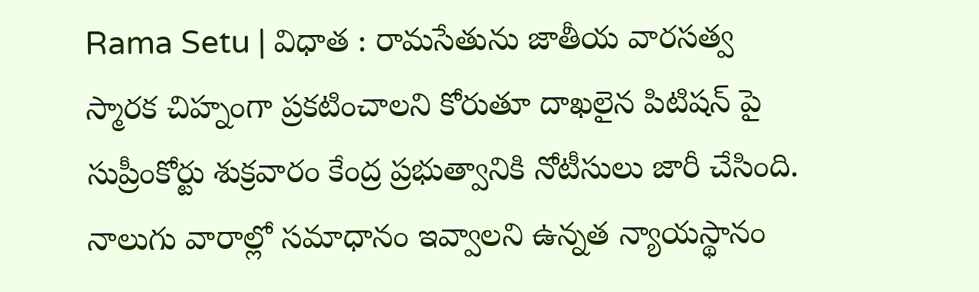Rama Setu | విధాత : రామసేతును జాతీయ వారసత్వ స్మారక చిహ్నంగా ప్రకటించాలని కోరుతూ దాఖలైన పిటిషన్ పై సుప్రీంకోర్టు శుక్రవారం కేంద్ర ప్రభుత్వానికి నోటీసులు జారీ చేసింది. నాలుగు వారాల్లో సమాధానం ఇవ్వాలని ఉన్నత న్యాయస్థానం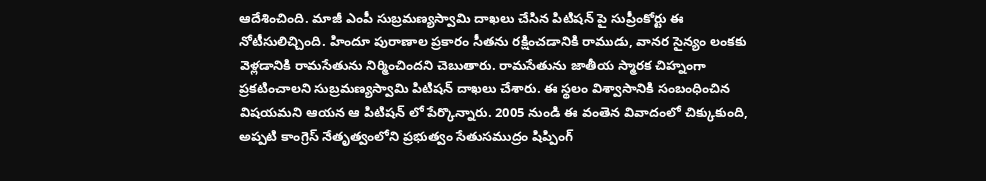ఆదేశించింది. మాజీ ఎంపీ సుబ్రమణ్యస్వామి దాఖలు చేసిన పిటిషన్ పై సుప్రీంకోర్టు ఈ నోటీసులిచ్చింది. హిందూ పురాణాల ప్రకారం సీతను రక్షించడానికి రాముడు, వానర సైన్యం లంకకు వెళ్లడానికి రామసేతును నిర్మించిందని చెబుతారు. రామసేతును జాతీయ స్మారక చిహ్నంగా ప్రకటించాలని సుబ్రమణ్యస్వామి పిటిషన్ దాఖలు చేశారు. ఈ స్థలం విశ్వాసానికి సంబంధించిన విషయమని ఆయన ఆ పిటిషన్ లో పేర్కొన్నారు. 2005 నుండి ఈ వంతెన వివాదంలో చిక్కుకుంది, అప్పటి కాంగ్రెస్ నేతృత్వంలోని ప్రభుత్వం సేతుసముద్రం షిప్పింగ్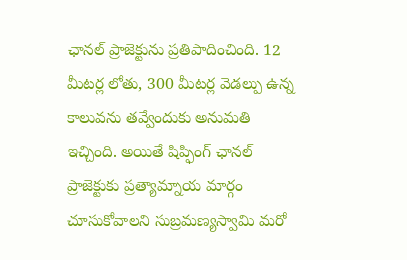ఛానల్ ప్రాజెక్టును ప్రతిపాదించింది. 12 మీటర్ల లోతు, 300 మీటర్ల వెడల్పు ఉన్న కాలువను తవ్వేందుకు అనుమతి ఇచ్చింది. అయితే షిప్ఫింగ్ ఛానల్ ప్రాజెక్టుకు ప్రత్యామ్నాయ మార్గం చూసుకోవాలని సుబ్రమణ్యస్వామి మరో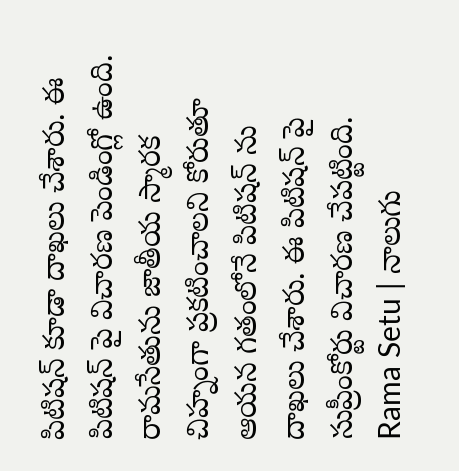పిటిషన్ కూడా దాఖలు చేశారు. ఈ పిటిషన్ పై విచారణ పెండింగ్లో ఉంది. రామసేతును జాతీయ స్మారక చిహ్నంగా ప్రకటించాలని కోరుతూ ఆయన గతంలోనే పిటిషన్ ను దాఖలు చేశారు. ఈ పిటిషన్ పై సుప్రీంకోర్టు విచారణ చేపట్టింది.
Rama Setu | నాలుగు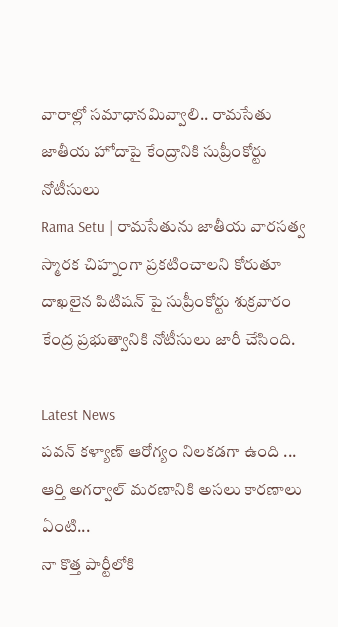వారాల్లో సమాధానమివ్వాలి.. రామసేతు జాతీయ హోదాపై కేంద్రానికి సుప్రీంకోర్టు నోటీసులు
Rama Setu | రామసేతును జాతీయ వారసత్వ స్మారక చిహ్నంగా ప్రకటించాలని కోరుతూ దాఖలైన పిటిషన్ పై సుప్రీంకోర్టు శుక్రవారం కేంద్ర ప్రభుత్వానికి నోటీసులు జారీ చేసింది.

Latest News
పవన్ కళ్యాణ్ ఆరోగ్యం నిలకడగా ఉంది ...
ఆర్తి అగర్వాల్ మరణానికి అసలు కారణాలు ఏంటి...
నా కొత్త పార్టీలోకి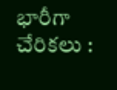భారీగా చేరికలు :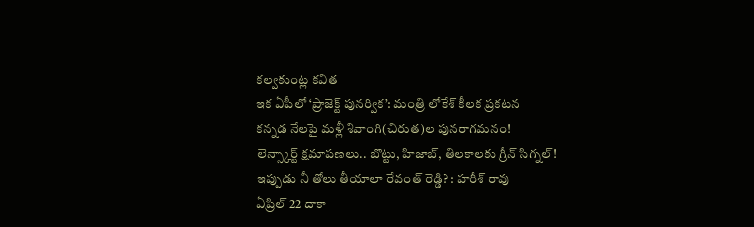కల్వకుంట్ల కవిత
ఇక ఏపీలో ‘ప్రాజెక్ట్ పునర్విక’: మంత్రి లోకేశ్ కీలక ప్రకటన
కన్నడ నేలపై మళ్లీ శివాంగి(చిరుత)ల పునరాగమనం!
లెన్స్కార్ట్ క్షమాపణలు.. బొట్టు, హిజాబ్, తిలకాలకు గ్రీన్ సిగ్నల్!
ఇప్పుడు నీ తోలు తీయాలా రేవంత్ రెడ్డి? : హరీశ్ రావు
ఏప్రిల్ 22 దాకా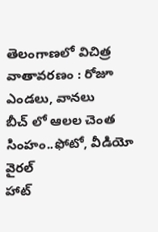తెలంగాణలో విచిత్ర వాతావరణం : రోజూ ఎండలు, వానలు
బీచ్ లో ఆలల చెంత సింహం..ఫోటో, వీడియో వైరల్
హాట్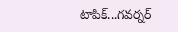టాపిక్...గవర్నర్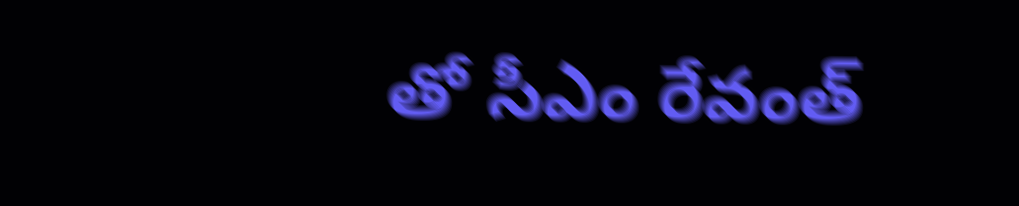తో సీఎం రేవంత్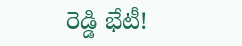రెడ్డి భేటీ!